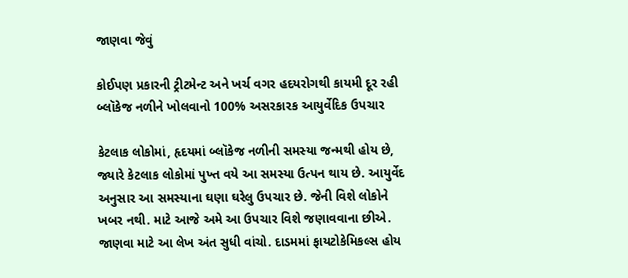જાણવા જેવું

કોઈપણ પ્રકારની ટ્રીટમેન્ટ અને ખર્ચ વગર હદયરોગથી કાયમી દૂર રહી બ્લૉકેજ નળીને ખોલવાનો 100% અસરકારક આયુર્વેદિક ઉપચાર

કેટલાક લોકોમાં, હૃદયમાં બ્લૉકેજ નળીની સમસ્યા જન્મથી હોય છે, જ્યારે કેટલાક લોકોમાં પુખ્ત વયે આ સમસ્યા ઉત્પન થાય છે. આયુર્વેદ અનુસાર આ સમસ્યાના ઘણા ઘરેલુ ઉપચાર છે. જેની વિશે લોકોને ખબર નથી. માટે આજે અમે આ ઉપચાર વિશે જણાવવાના છીએ. જાણવા માટે આ લેખ અંત સુધી વાંચો. દાડમમાં ફાયટોકેમિકલ્સ હોય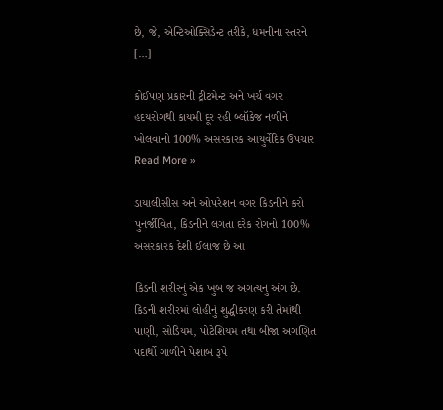છે, જે, એન્ટિઓક્સિડેન્ટ તરીકે, ધમનીના સ્તરને […]

કોઈપણ પ્રકારની ટ્રીટમેન્ટ અને ખર્ચ વગર હદયરોગથી કાયમી દૂર રહી બ્લૉકેજ નળીને ખોલવાનો 100% અસરકારક આયુર્વેદિક ઉપચાર Read More »

ડાયાલીસીસ અને ઓપરેશન વગર કિડનીને કરો પુનર્જીવિત, કિડનીને લગતા દરેક રોગનો 100% અસરકારક દેશી ઈલાજ છે આ

કિડની શરીરનું એક ખુબ જ અગત્યનુ અંગ છે. કિડની શરીરમાં લોહીનું શુદ્ધીકરણ કરી તેમાંથી પાણી, સોડિયમ, પોટેશિયમ તથા બીજા અગણિત પદાર્થો ગાળીને પેશાબ રૂપે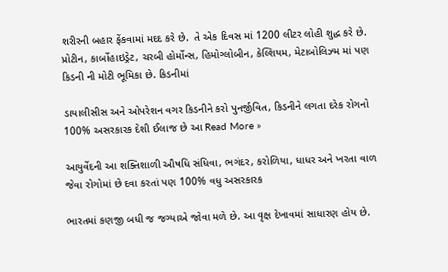શરીરની બહાર ફેંકવામાં મદદ કરે છે.  તે એક દિવસ માં 1200 લીટર લોહી શુદ્ધ કરે છે. પ્રોટીન, કાર્બોહાઇડ્રેટ, ચરબી હોર્મોન્સ, હિમોગ્લોબીન, કેલ્શિયમ, મેટાબોલિઝ્મ માં પણ કિડની ની મોટી ભૂમિકા છે. કિડનીમાં

ડાયાલીસીસ અને ઓપરેશન વગર કિડનીને કરો પુનર્જીવિત, કિડનીને લગતા દરેક રોગનો 100% અસરકારક દેશી ઈલાજ છે આ Read More »

આયુર્વેદની આ શક્તિશાળી ઔષધિ સંધિવા, ભગંદર, કરોળિયા, ધાધર અને ખરતા વાળ જેવા રોગોમાં છે દવા કરતાં પણ 100% વધુ અસરકારક

ભારતમાં કણજી બધી જ જગ્યાએ જોવા મળે છે. આ વૃક્ષ દેખાવમાં સાધારણ હોય છે.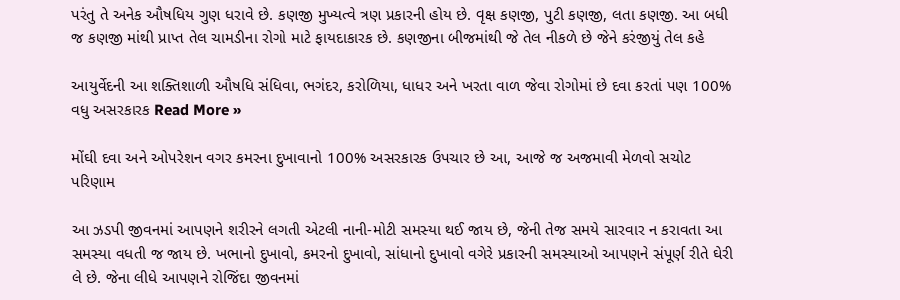પરંતુ તે અનેક ઔષધિય ગુણ ધરાવે છે. કણજી મુખ્યત્વે ત્રણ પ્રકારની હોય છે. વૃક્ષ કણજી, પુટી કણજી, લતા કણજી. આ બધી જ કણજી માંથી પ્રાપ્ત તેલ ચામડીના રોગો માટે ફાયદાકારક છે. કણજીના બીજમાંથી જે તેલ નીકળે છે જેને કરંજીયું તેલ કહે

આયુર્વેદની આ શક્તિશાળી ઔષધિ સંધિવા, ભગંદર, કરોળિયા, ધાધર અને ખરતા વાળ જેવા રોગોમાં છે દવા કરતાં પણ 100% વધુ અસરકારક Read More »

મોંઘી દવા અને ઓપરેશન વગર કમરના દુખાવાનો 100% અસરકારક ઉપચાર છે આ, આજે જ અજમાવી મેળવો સચોટ પરિણામ

આ ઝડપી જીવનમાં આપણને શરીરને લગતી એટલી નાની-મોટી સમસ્યા થઈ જાય છે, જેની તેજ સમયે સારવાર ન કરાવતા આ સમસ્યા વધતી જ જાય છે. ખભાનો દુખાવો, કમરનો દુખાવો, સાંધાનો દુખાવો વગેરે પ્રકારની સમસ્યાઓ આપણને સંપૂર્ણ રીતે ઘેરી લે છે. જેના લીધે આપણને રોજિંદા જીવનમાં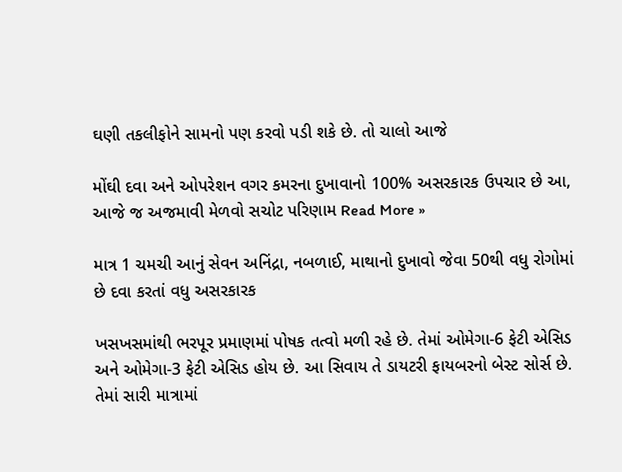ઘણી તકલીફોને સામનો પણ કરવો પડી શકે છે. તો ચાલો આજે

મોંઘી દવા અને ઓપરેશન વગર કમરના દુખાવાનો 100% અસરકારક ઉપચાર છે આ, આજે જ અજમાવી મેળવો સચોટ પરિણામ Read More »

માત્ર 1 ચમચી આનું સેવન અનિંદ્રા, નબળાઈ, માથાનો દુખાવો જેવા 50થી વધુ રોગોમાં છે દવા કરતાં વધુ અસરકારક

ખસખસમાંથી ભરપૂર પ્રમાણમાં પોષક તત્વો મળી રહે છે. તેમાં ઓમેગા-6 ફેટી એસિડ અને ઓમેગા-3 ફેટી એસિડ હોય છે. આ સિવાય તે ડાયટરી ફાયબરનો બેસ્ટ સોર્સ છે. તેમાં સારી માત્રામાં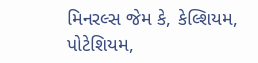મિનરલ્સ જેમ કે, કેલ્શિયમ, પોટેશિયમ,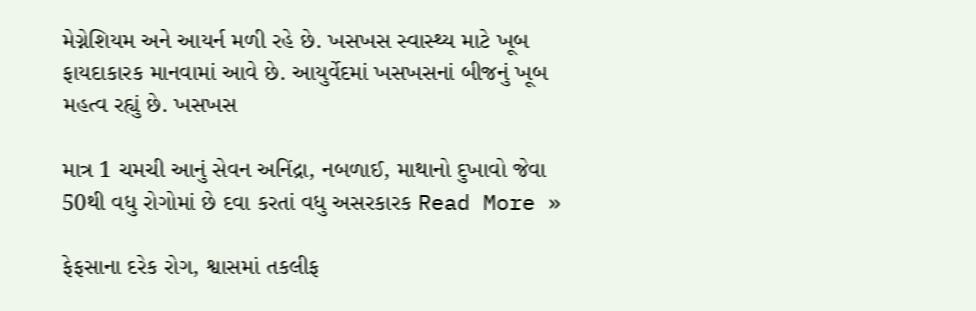મેગ્નેશિયમ અને આયર્ન મળી રહે છે. ખસખસ સ્વાસ્થ્ય માટે ખૂબ ફાયદાકારક માનવામાં આવે છે. આયુર્વેદમાં ખસખસનાં બીજનું ખૂબ મહત્વ રહ્યું છે. ખસખસ

માત્ર 1 ચમચી આનું સેવન અનિંદ્રા, નબળાઈ, માથાનો દુખાવો જેવા 50થી વધુ રોગોમાં છે દવા કરતાં વધુ અસરકારક Read More »

ફેફસાના દરેક રોગ, શ્વાસમાં તકલીફ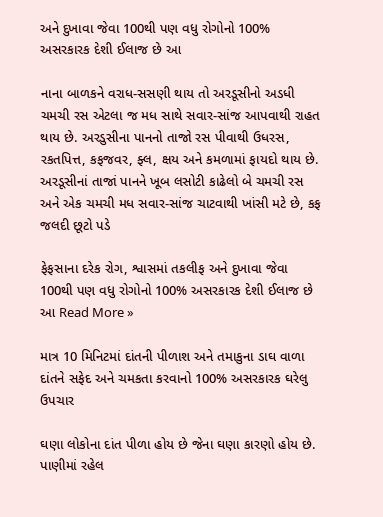અને દુખાવા જેવા 100થી પણ વધુ રોગોનો 100% અસરકારક દેશી ઈલાજ છે આ

નાના બાળકને વરાધ-સસણી થાય તો અરડૂસીનો અડધી ચમચી રસ એટલા જ મધ સાથે સવાર-સાંજ આપવાથી રાહત થાય છે. અરડુસીના પાનનો તાજો રસ પીવાથી ઉધરસ, રકતપિત્ત, કફજવર, ફ્લ, ક્ષય અને કમળામાં ફાયદો થાય છે. અરડૂસીનાં તાજાં પાનને ખૂબ લસોટી કાઢેલો બે ચમચી રસ અને એક ચમચી મધ સવાર-સાંજ ચાટવાથી ખાંસી મટે છે, કફ જલદી છૂટો પડે

ફેફસાના દરેક રોગ, શ્વાસમાં તકલીફ અને દુખાવા જેવા 100થી પણ વધુ રોગોનો 100% અસરકારક દેશી ઈલાજ છે આ Read More »

માત્ર 10 મિનિટમાં દાંતની પીળાશ અને તમાકુના ડાઘ વાળા દાંતને સફેદ અને ચમકતા કરવાનો 100% અસરકારક ઘરેલુ ઉપચાર

ઘણા લોકોના દાંત પીળા હોય છે જેના ઘણા કારણો હોય છે. પાણીમાં રહેલ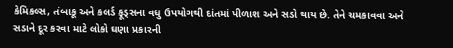કેમિકલ્સ, તંબાકૂ અને કલર્ડ ફૂડ્સના વધુ ઉપયોગથી દાંતમાં પીળાશ અને સડો થાય છે. તેને ચમકાવવા અને સડાને દૂર કરવા માટે લોકો ઘણા પ્રકારની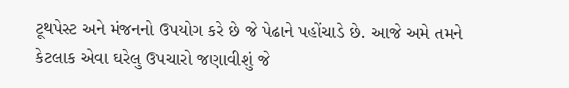ટૂથપેસ્ટ અને મંજનનો ઉપયોગ કરે છે જે પેઢાને પહોંચાડે છે. આજે અમે તમને કેટલાક એવા ઘરેલુ ઉપચારો જણાવીશું જે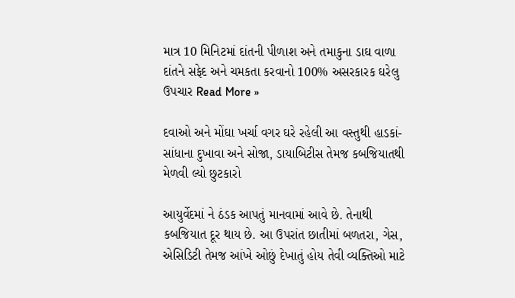માત્ર 10 મિનિટમાં દાંતની પીળાશ અને તમાકુના ડાઘ વાળા દાંતને સફેદ અને ચમકતા કરવાનો 100% અસરકારક ઘરેલુ ઉપચાર Read More »

દવાઓ અને મોંઘા ખર્ચા વગર ઘરે રહેલી આ વસ્તુથી હાડકાં-સાંધાના દુખાવા અને સોજા, ડાયાબિટીસ તેમજ કબજિયાતથી મેળવી લ્યો છુટકારો

આયુર્વેદમાં ને ઠંડક આપતું માનવામાં આવે છે. તેનાથી કબજિયાત દૂર થાય છે. આ ઉપરાંત છાતીમાં બળતરા, ગેસ, એસિડિટી તેમજ આંખે ઓછું દેખાતું હોય તેવી વ્યક્તિઓ માટે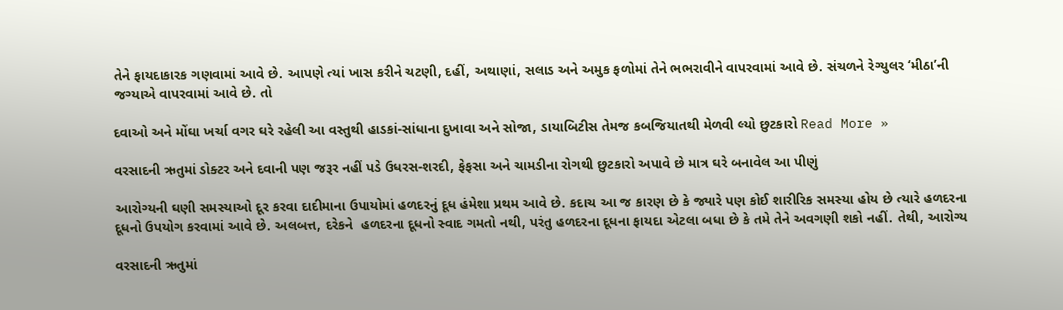તેને ફાયદાકારક ગણવામાં આવે છે. આપણે ત્યાં ખાસ કરીને ચટણી, દહીં, અથાણાં, સલાડ અને અમુક ફળોમાં તેને ભભરાવીને વાપરવામાં આવે છે. સંચળને રેગ્યુલર ‘મીઠા’ની જગ્યાએ વાપરવામાં આવે છે. તો

દવાઓ અને મોંઘા ખર્ચા વગર ઘરે રહેલી આ વસ્તુથી હાડકાં-સાંધાના દુખાવા અને સોજા, ડાયાબિટીસ તેમજ કબજિયાતથી મેળવી લ્યો છુટકારો Read More »

વરસાદની ઋતુમાં ડોક્ટર અને દવાની પણ જરૂર નહીં પડે ઉધરસ-શરદી, ફેફસા અને ચામડીના રોગથી છુટકારો અપાવે છે માત્ર ઘરે બનાવેલ આ પીણું

આરોગ્યની ઘણી સમસ્યાઓ દૂર કરવા દાદીમાના ઉપાયોમાં હળદરનું દૂધ હંમેશા પ્રથમ આવે છે. કદાચ આ જ કારણ છે કે જ્યારે પણ કોઈ શારીરિક સમસ્યા હોય છે ત્યારે હળદરના દૂધનો ઉપયોગ કરવામાં આવે છે. અલબત્ત, દરેકને  હળદરના દૂધનો સ્વાદ ગમતો નથી, પરંતુ હળદરના દૂધના ફાયદા એટલા બધા છે કે તમે તેને અવગણી શકો નહીં. તેથી, આરોગ્ય

વરસાદની ઋતુમાં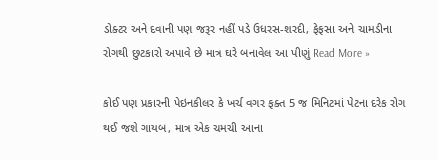ડોક્ટર અને દવાની પણ જરૂર નહીં પડે ઉધરસ-શરદી, ફેફસા અને ચામડીના રોગથી છુટકારો અપાવે છે માત્ર ઘરે બનાવેલ આ પીણું Read More »

કોઈ પણ પ્રકારની પેઇનકીલર કે ખર્ચ વગર ફક્ત 5 જ મિનિટમાં પેટના દરેક રોગ થઈ જશે ગાયબ, માત્ર એક ચમચી આના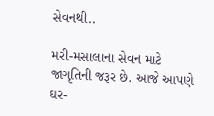સેવનથી..

મરી-મસાલાના સેવન માટે જાગૃતિની જરૂર છે. આજે આપણે ઘર-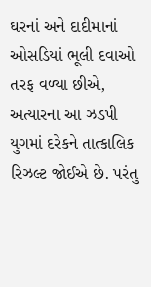ઘરનાં અને દાદીમાનાં ઓસડિયાં ભૂલી દવાઓ તરફ વળ્યા છીએ, અત્યારના આ ઝડપી યુગમાં દરેકને તાત્કાલિક રિઝલ્ટ જોઈએ છે. પરંતુ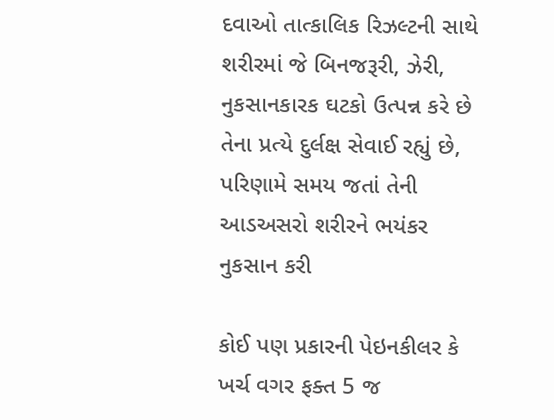દવાઓ તાત્કાલિક રિઝલ્ટની સાથે શરીરમાં જે બિનજરૂરી, ઝેરી, નુકસાનકારક ઘટકો ઉત્પન્ન કરે છે તેના પ્રત્યે દુર્લક્ષ સેવાઈ રહ્યું છે, પરિણામે સમય જતાં તેની આડઅસરો શરીરને ભયંકર નુકસાન કરી

કોઈ પણ પ્રકારની પેઇનકીલર કે ખર્ચ વગર ફક્ત 5 જ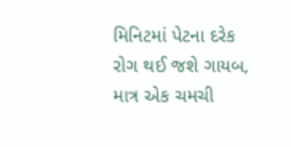મિનિટમાં પેટના દરેક રોગ થઈ જશે ગાયબ, માત્ર એક ચમચી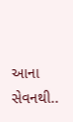આના સેવનથી..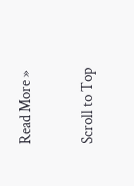Read More »

Scroll to Top